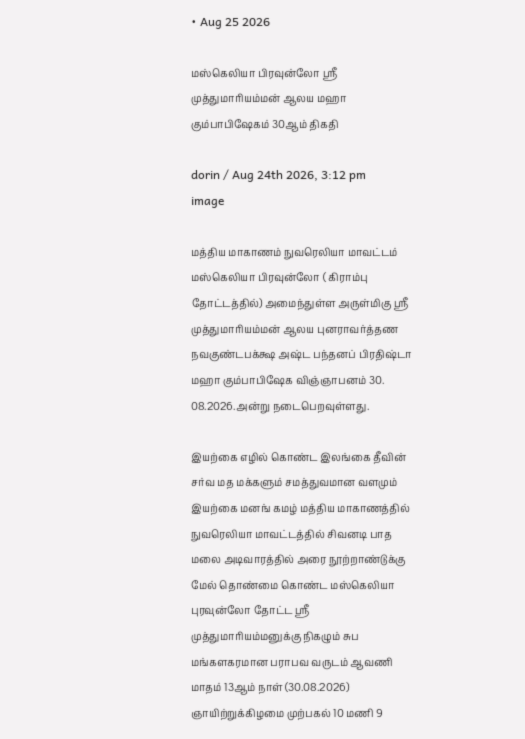• Aug 25 2026

மஸ்கெலியா பிரவுன்லோ ஸ்ரீ முத்துமாரியம்மன் ஆலய மஹா கும்பாபிஷேகம் 30ஆம் திகதி

dorin / Aug 24th 2026, 3:12 pm
image

மத்திய மாகாணம் நுவரெலியா மாவட்டம் மஸ்கெலியா பிரவுன்லோ ( கிராம்பு தோட்டத்தில்) அமைந்துள்ள அருள்மிகு ஸ்ரீ முத்துமாரியம்மன் ஆலய புனராவர்த்தண நவகுண்டபக்க்ஷ அஷ்ட பந்தனப் பிரதிஷ்டா மஹா கும்பாபிஷேக விஞ்ஞாபனம் 30. 08.2026.அன்று நடைபெறவுள்ளது.

இயற்கை எழில் கொண்ட இலங்கை தீவின் சர்வ மத மக்களும் சமத்துவமான வளமும் இயற்கை மனங் கமழ் மத்திய மாகாணத்தில் நுவரெலியா மாவட்டத்தில் சிவனடி பாத மலை அடிவாரத்தில் அரை நூற்றாண்டுக்கு மேல் தொண்மை கொண்ட மஸ்கெலியா புரவுன்லோ தோட்ட ஸ்ரீ முத்துமாரியம்மனுக்கு நிகழும் சுப மங்களகரமான பராபவ வருடம் ஆவணி மாதம் 13ஆம் நாள் (30.08.2026) ஞாயிற்றுக்கிழமை முற்பகல் 10 மணி 9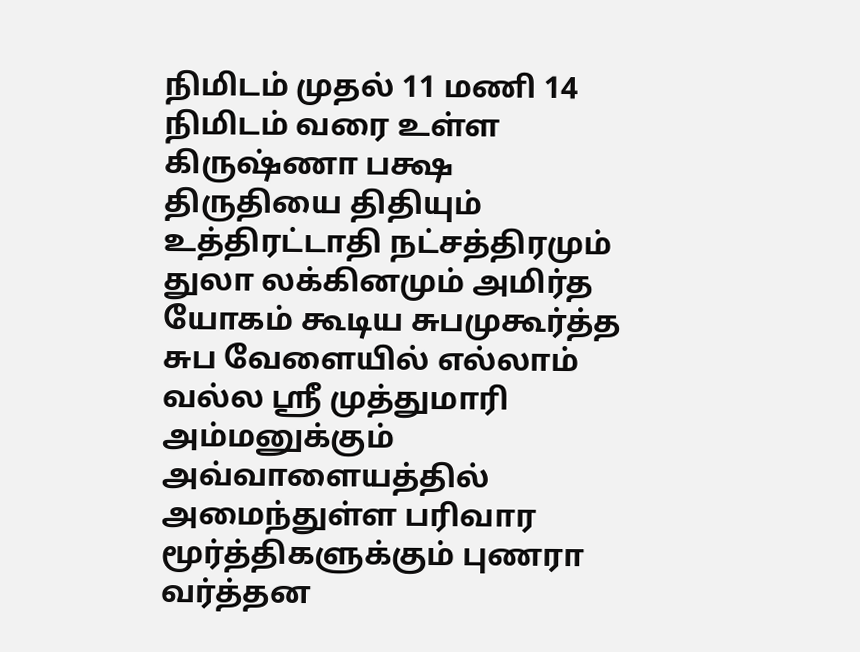நிமிடம் முதல் 11 மணி 14 நிமிடம் வரை உள்ள கிருஷ்ணா பக்ஷ திருதியை திதியும் உத்திரட்டாதி நட்சத்திரமும் துலா லக்கினமும் அமிர்த யோகம் கூடிய சுபமுகூர்த்த சுப வேளையில் எல்லாம் வல்ல ஸ்ரீ முத்துமாரி அம்மனுக்கும் அவ்வாளையத்தில் அமைந்துள்ள பரிவார மூர்த்திகளுக்கும் புணரா வர்த்தன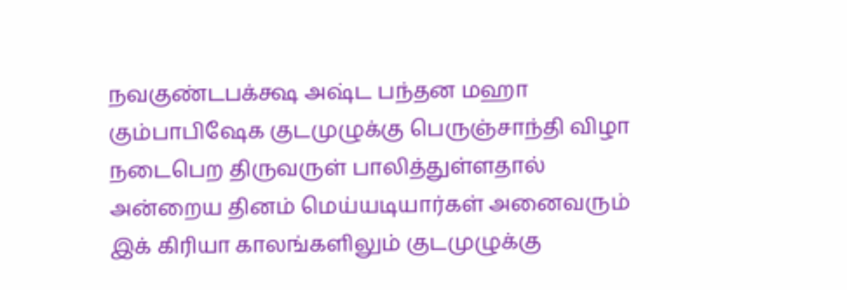நவகுண்டபக்க்ஷ அஷ்ட பந்தன மஹா கும்பாபிஷேக குடமுழுக்கு பெருஞ்சாந்தி விழா நடைபெற திருவருள் பாலித்துள்ளதால் அன்றைய தினம் மெய்யடியார்கள் அனைவரும் இக் கிரியா காலங்களிலும் குடமுழுக்கு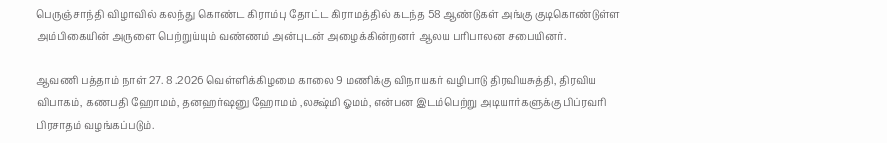பெருஞ்சாந்தி விழாவில் கலந்து கொண்ட கிராம்பு தோட்ட கிராமத்தில் கடந்த 58 ஆண்டுகள் அங்கு குடிகொண்டுள்ள அம்பிகையின் அருளை பெற்றுய்யும் வண்ணம் அன்புடன் அழைக்கின்றனர் ஆலய பரிபாலன சபையினர்.

ஆவணி பத்தாம் நாள் 27. 8 .2026 வெள்ளிக்கிழமை காலை 9 மணிக்கு விநாயகர் வழிபாடு திரவியசுத்தி, திரவிய விபாகம், கணபதி ஹோமம், தனஹர்ஷனு ஹோமம் ,லக்ஷ்மி ஓமம், என்பன இடம்பெற்று அடியார்களுக்கு பிப்ரவரி பிரசாதம் வழங்கப்படும்.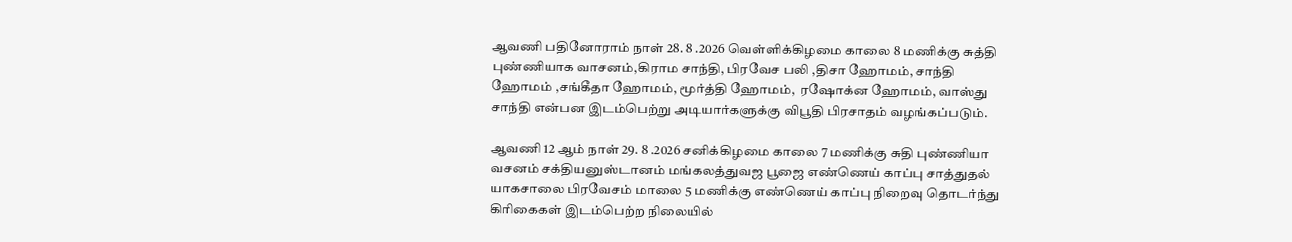ஆவணி பதினோராம் நாள் 28. 8 .2026 வெள்ளிக்கிழமை காலை 8 மணிக்கு சுத்தி புண்ணியாக வாசனம்,கிராம சாந்தி, பிரவேச பலி ,திசா ஹோமம், சாந்தி ஹோமம் ,சங்கீதா ஹோமம், மூர்த்தி ஹோமம்,  ரஷோக்ன ஹோமம், வாஸ்து சாந்தி என்பன இடம்பெற்று அடியார்களுக்கு விபூதி பிரசாதம் வழங்கப்படும்.

ஆவணி 12 ஆம் நாள் 29. 8 .2026 சனிக்கிழமை காலை 7 மணிக்கு சுதி புண்ணியா வசனம் சக்தியனுஸ்டானம் மங்கலத்துவஜ பூஜை எண்ணெய் காப்பு சாத்துதல் யாகசாலை பிரவேசம் மாலை 5 மணிக்கு எண்ணெய் காப்பு நிறைவு தொடர்ந்து கிரிகைகள் இடம்பெற்ற நிலையில்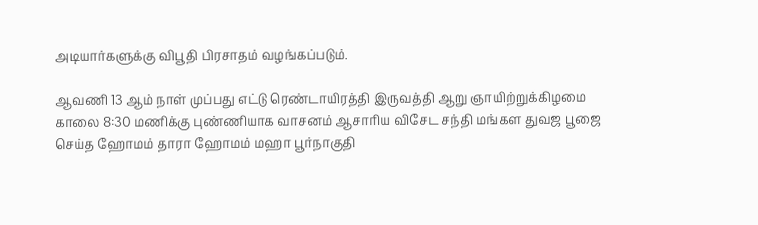அடியார்களுக்கு விபூதி பிரசாதம் வழங்கப்படும்.

ஆவணி 13 ஆம் நாள் முப்பது எட்டு ரெண்டாயிரத்தி இருவத்தி ஆறு ஞாயிற்றுக்கிழமை காலை 8:30 மணிக்கு புண்ணியாக வாசனம் ஆசாரிய விசேட சந்தி மங்கள துவஜ பூஜை செய்த ஹோமம் தாரா ஹோமம் மஹா பூர்நாகுதி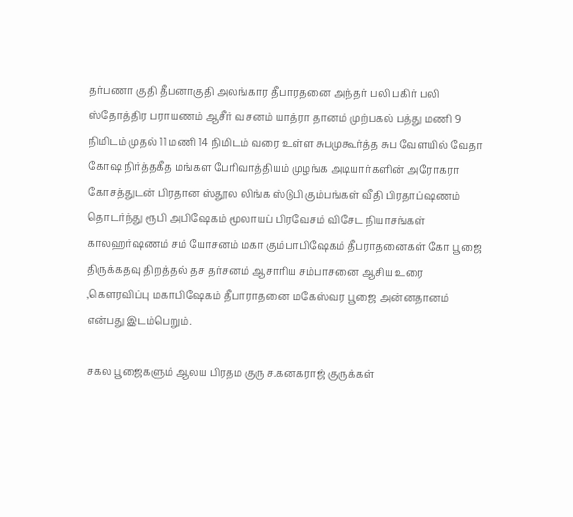தர்பணா குதி தீபனாகுதி அலங்கார தீபாரதனை அந்தர் பலி பகிர் பலி ஸ்தோத்திர பராயணம் ஆசீர் வசனம் யாத்ரா தானம் முற்பகல் பத்து மணி 9 நிமிடம் முதல் 11 மணி 14 நிமிடம் வரை உள்ள சுபமுகூர்த்த சுப வேளயில் வேதா கோஷ நிர்த்தகீத மங்கள பேரிவாத்தியம் முழங்க அடியார்களின் அரோகரா கோசத்துடன் பிரதான ஸ்தூல லிங்க ஸ்டுபி கும்பங்கள் வீதி பிரதாப்ஷணம் தொடர்ந்து ரூபி அபிஷேகம் மூலாயப் பிரவேசம் விசேட நியாசங்கள் காலஹர்ஷணம் சம் யோசனம் மகா கும்பாபிஷேகம் தீபராதனைகள் கோ பூஜை திருக்கதவு திறத்தல் தச தர்சனம் ஆசாரிய சம்பாசனை ஆசிய உரை ,கௌரவிப்பு மகாபிஷேகம் தீபாராதனை மகேஸ்வர பூஜை அன்னதானம் என்பது இடம்பெறும்.

சகல பூஜைகளும் ஆலய பிரதம குரு ச.கனகராஜ் குருக்கள்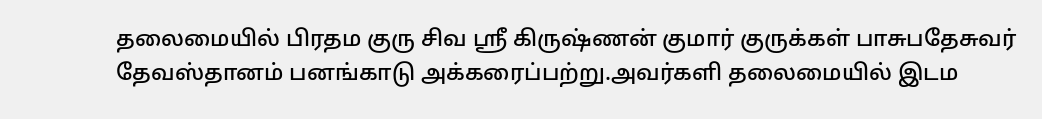தலைமையில் பிரதம குரு சிவ ஸ்ரீ கிருஷ்ணன் குமார் குருக்கள் பாசுபதேசுவர் தேவஸ்தானம் பனங்காடு அக்கரைப்பற்று.அவர்களி தலைமையில் இடம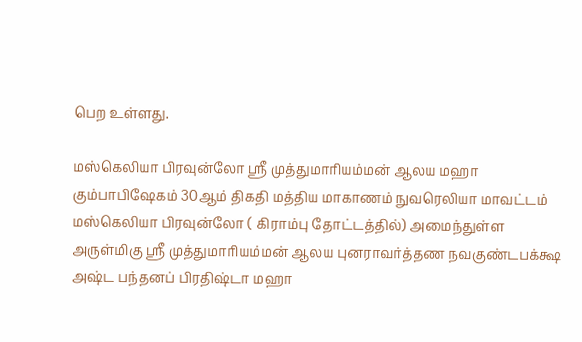பெற உள்ளது.

மஸ்கெலியா பிரவுன்லோ ஸ்ரீ முத்துமாரியம்மன் ஆலய மஹா கும்பாபிஷேகம் 30ஆம் திகதி மத்திய மாகாணம் நுவரெலியா மாவட்டம் மஸ்கெலியா பிரவுன்லோ ( கிராம்பு தோட்டத்தில்) அமைந்துள்ள அருள்மிகு ஸ்ரீ முத்துமாரியம்மன் ஆலய புனராவர்த்தண நவகுண்டபக்க்ஷ அஷ்ட பந்தனப் பிரதிஷ்டா மஹா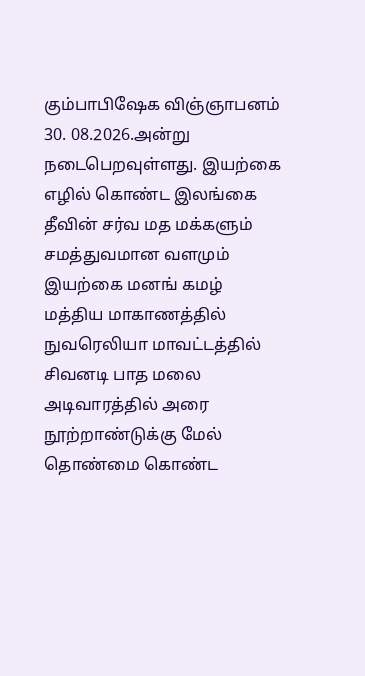கும்பாபிஷேக விஞ்ஞாபனம் 30. 08.2026.அன்று நடைபெறவுள்ளது. இயற்கை எழில் கொண்ட இலங்கை தீவின் சர்வ மத மக்களும் சமத்துவமான வளமும் இயற்கை மனங் கமழ் மத்திய மாகாணத்தில் நுவரெலியா மாவட்டத்தில் சிவனடி பாத மலை அடிவாரத்தில் அரை நூற்றாண்டுக்கு மேல் தொண்மை கொண்ட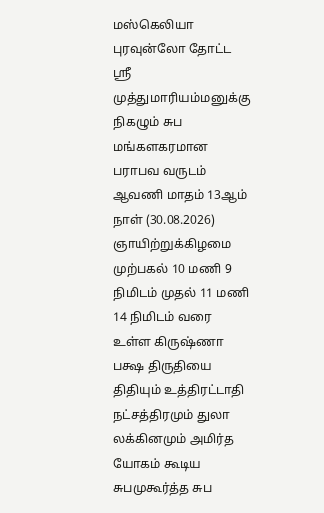மஸ்கெலியா புரவுன்லோ தோட்ட ஸ்ரீ முத்துமாரியம்மனுக்கு நிகழும் சுப மங்களகரமான பராபவ வருடம் ஆவணி மாதம் 13ஆம் நாள் (30.08.2026) ஞாயிற்றுக்கிழமை முற்பகல் 10 மணி 9 நிமிடம் முதல் 11 மணி 14 நிமிடம் வரை உள்ள கிருஷ்ணா பக்ஷ திருதியை திதியும் உத்திரட்டாதி நட்சத்திரமும் துலா லக்கினமும் அமிர்த யோகம் கூடிய சுபமுகூர்த்த சுப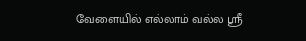வேளையில் எல்லாம் வல்ல ஸ்ரீ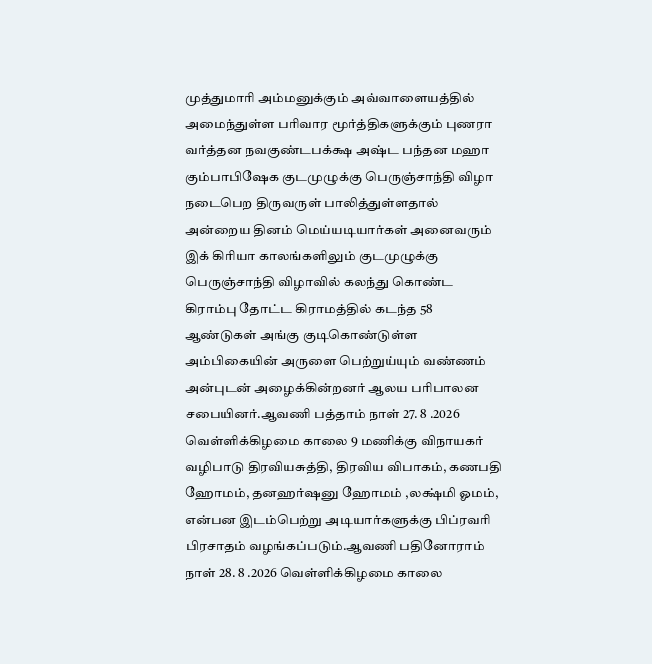முத்துமாரி அம்மனுக்கும் அவ்வாளையத்தில் அமைந்துள்ள பரிவார மூர்த்திகளுக்கும் புணரா வர்த்தன நவகுண்டபக்க்ஷ அஷ்ட பந்தன மஹா கும்பாபிஷேக குடமுழுக்கு பெருஞ்சாந்தி விழா நடைபெற திருவருள் பாலித்துள்ளதால் அன்றைய தினம் மெய்யடியார்கள் அனைவரும் இக் கிரியா காலங்களிலும் குடமுழுக்கு பெருஞ்சாந்தி விழாவில் கலந்து கொண்ட கிராம்பு தோட்ட கிராமத்தில் கடந்த 58 ஆண்டுகள் அங்கு குடிகொண்டுள்ள அம்பிகையின் அருளை பெற்றுய்யும் வண்ணம் அன்புடன் அழைக்கின்றனர் ஆலய பரிபாலன சபையினர்.ஆவணி பத்தாம் நாள் 27. 8 .2026 வெள்ளிக்கிழமை காலை 9 மணிக்கு விநாயகர் வழிபாடு திரவியசுத்தி, திரவிய விபாகம், கணபதி ஹோமம், தனஹர்ஷனு ஹோமம் ,லக்ஷ்மி ஓமம், என்பன இடம்பெற்று அடியார்களுக்கு பிப்ரவரி பிரசாதம் வழங்கப்படும்.ஆவணி பதினோராம் நாள் 28. 8 .2026 வெள்ளிக்கிழமை காலை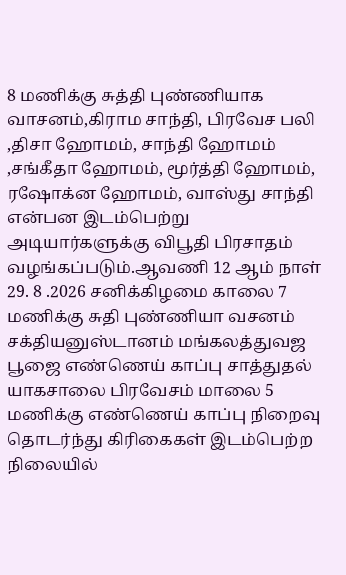8 மணிக்கு சுத்தி புண்ணியாக வாசனம்,கிராம சாந்தி, பிரவேச பலி ,திசா ஹோமம், சாந்தி ஹோமம் ,சங்கீதா ஹோமம், மூர்த்தி ஹோமம்,  ரஷோக்ன ஹோமம், வாஸ்து சாந்தி என்பன இடம்பெற்று அடியார்களுக்கு விபூதி பிரசாதம் வழங்கப்படும்.ஆவணி 12 ஆம் நாள் 29. 8 .2026 சனிக்கிழமை காலை 7 மணிக்கு சுதி புண்ணியா வசனம் சக்தியனுஸ்டானம் மங்கலத்துவஜ பூஜை எண்ணெய் காப்பு சாத்துதல் யாகசாலை பிரவேசம் மாலை 5 மணிக்கு எண்ணெய் காப்பு நிறைவு தொடர்ந்து கிரிகைகள் இடம்பெற்ற நிலையில்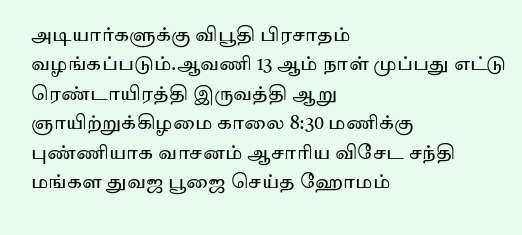அடியார்களுக்கு விபூதி பிரசாதம் வழங்கப்படும்.ஆவணி 13 ஆம் நாள் முப்பது எட்டு ரெண்டாயிரத்தி இருவத்தி ஆறு ஞாயிற்றுக்கிழமை காலை 8:30 மணிக்கு புண்ணியாக வாசனம் ஆசாரிய விசேட சந்தி மங்கள துவஜ பூஜை செய்த ஹோமம்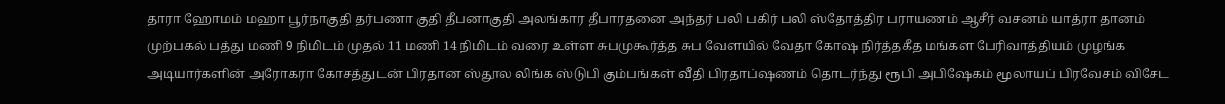தாரா ஹோமம் மஹா பூர்நாகுதி தர்பணா குதி தீபனாகுதி அலங்கார தீபாரதனை அந்தர் பலி பகிர் பலி ஸ்தோத்திர பராயணம் ஆசீர் வசனம் யாத்ரா தானம் முற்பகல் பத்து மணி 9 நிமிடம் முதல் 11 மணி 14 நிமிடம் வரை உள்ள சுபமுகூர்த்த சுப வேளயில் வேதா கோஷ நிர்த்தகீத மங்கள பேரிவாத்தியம் முழங்க அடியார்களின் அரோகரா கோசத்துடன் பிரதான ஸ்தூல லிங்க ஸ்டுபி கும்பங்கள் வீதி பிரதாப்ஷணம் தொடர்ந்து ரூபி அபிஷேகம் மூலாயப் பிரவேசம் விசேட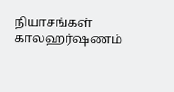நியாசங்கள் காலஹர்ஷணம்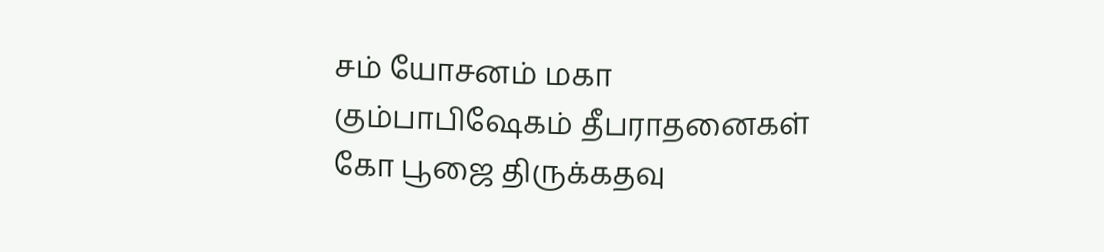சம் யோசனம் மகா கும்பாபிஷேகம் தீபராதனைகள் கோ பூஜை திருக்கதவு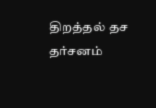திறத்தல் தச தர்சனம்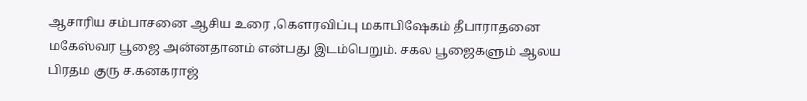ஆசாரிய சம்பாசனை ஆசிய உரை ,கௌரவிப்பு மகாபிஷேகம் தீபாராதனை மகேஸ்வர பூஜை அன்னதானம் என்பது இடம்பெறும். சகல பூஜைகளும் ஆலய பிரதம குரு ச.கனகராஜ்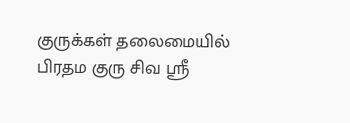குருக்கள் தலைமையில் பிரதம குரு சிவ ஸ்ரீ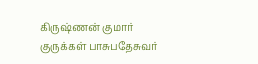கிருஷ்ணன் குமார் குருக்கள் பாசுபதேசுவர்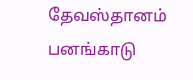தேவஸ்தானம் பனங்காடு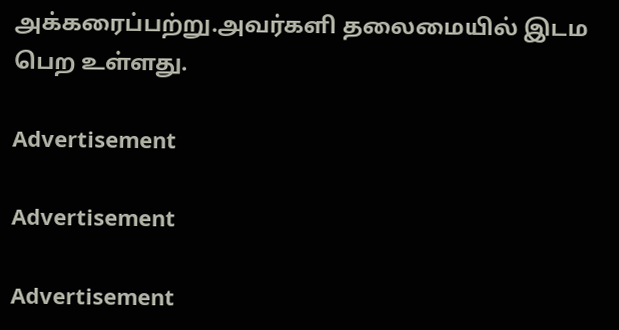அக்கரைப்பற்று.அவர்களி தலைமையில் இடம பெற உள்ளது.

Advertisement

Advertisement

Advertisement